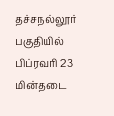தச்சநல்லூர் பகுதியில் பிப்ரவரி 23 மின்தடை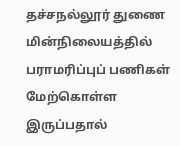தச்சநல்லூர் துணை மின்நிலையத்தில் பராமரிப்புப் பணிகள் மேற்கொள்ள இருப்பதால்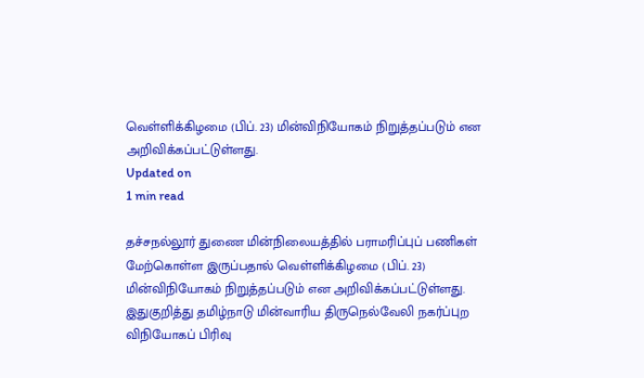வெள்ளிக்கிழமை (பிப். 23) மின்விநியோகம் நிறுத்தப்படும் என அறிவிக்கப்பட்டுள்ளது.
Updated on
1 min read

தச்சநல்லூர் துணை மின்நிலையத்தில் பராமரிப்புப் பணிகள் மேற்கொள்ள இருப்பதால் வெள்ளிக்கிழமை (பிப். 23) மின்விநியோகம் நிறுத்தப்படும் என அறிவிக்கப்பட்டுள்ளது.
இதுகுறித்து தமிழ்நாடு மின்வாரிய திருநெல்வேலி நகர்ப்புற விநியோகப் பிரிவு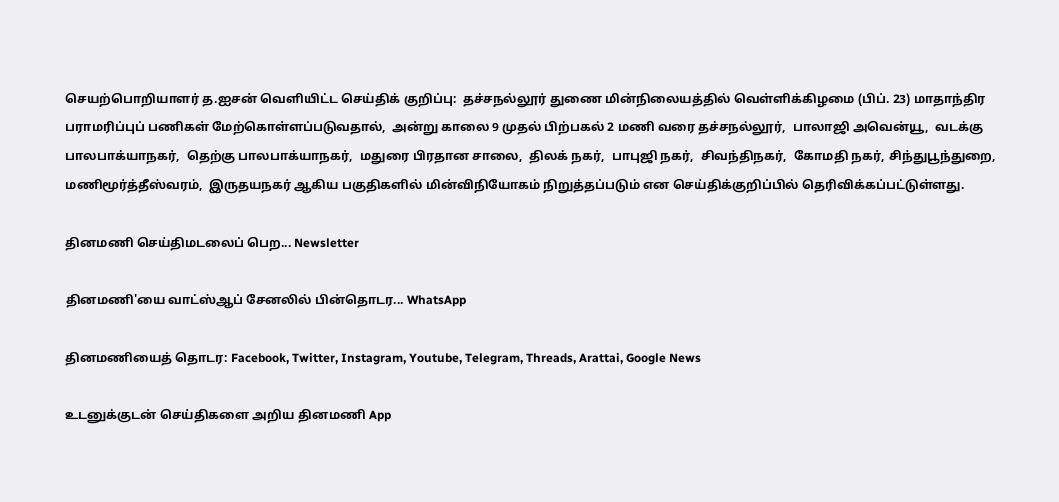செயற்பொறியாளர் த.ஐசன் வெளியிட்ட செய்திக் குறிப்பு:  தச்சநல்லூர் துணை மின்நிலையத்தில் வெள்ளிக்கிழமை (பிப். 23) மாதாந்திர பராமரிப்புப் பணிகள் மேற்கொள்ளப்படுவதால்,  அன்று காலை 9 முதல் பிற்பகல் 2 மணி வரை தச்சநல்லூர்,  பாலாஜி அவென்யூ,  வடக்கு பாலபாக்யாநகர்,  தெற்கு பாலபாக்யாநகர்,  மதுரை பிரதான சாலை,  திலக் நகர்,  பாபுஜி நகர்,  சிவந்திநகர்,  கோமதி நகர், சிந்துபூந்துறை,  மணிமூர்த்தீஸ்வரம்,  இருதயநகர் ஆகிய பகுதிகளில் மின்விநியோகம் நிறுத்தப்படும் என செய்திக்குறிப்பில் தெரிவிக்கப்பட்டுள்ளது.

தினமணி செய்திமடலைப் பெற... Newsletter

தினமணி'யை வாட்ஸ்ஆப் சேனலில் பின்தொடர... WhatsApp

தினமணியைத் தொடர: Facebook, Twitter, Instagram, Youtube, Telegram, Threads, Arattai, Google News

உடனுக்குடன் செய்திகளை அறிய தினமணி App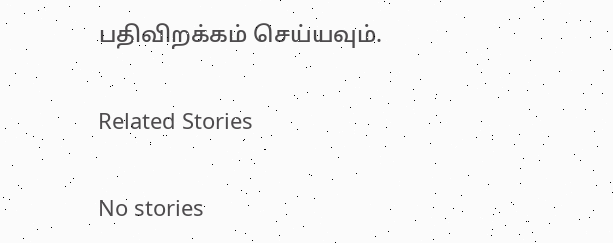பதிவிறக்கம் செய்யவும்.

Related Stories

No stories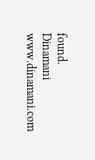found.
Dinamani
www.dinamani.com